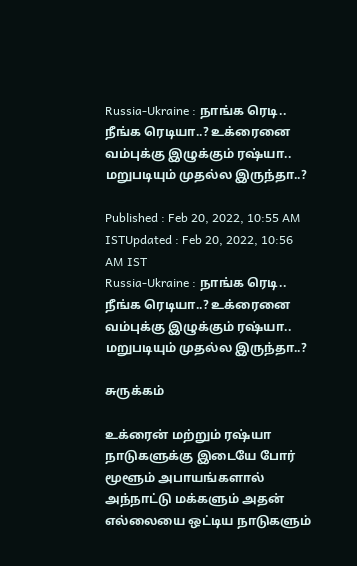Russia-Ukraine : நாங்க ரெடி.. நீங்க ரெடியா..? உக்ரைனை வம்புக்கு இழுக்கும் ரஷ்யா.. மறுபடியும் முதல்ல இருந்தா..?

Published : Feb 20, 2022, 10:55 AM ISTUpdated : Feb 20, 2022, 10:56 AM IST
Russia-Ukraine : நாங்க ரெடி.. நீங்க ரெடியா..? உக்ரைனை வம்புக்கு இழுக்கும் ரஷ்யா.. மறுபடியும் முதல்ல இருந்தா..?

சுருக்கம்

உக்ரைன் மற்றும் ரஷ்யா நாடுகளுக்கு இடையே போர் மூளூம் அபாயங்களால் அந்நாட்டு மக்களும் அதன் எல்லையை ஒட்டிய நாடுகளும்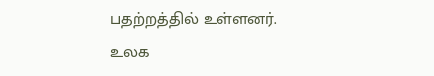பதற்றத்தில் உள்ளனர். உலக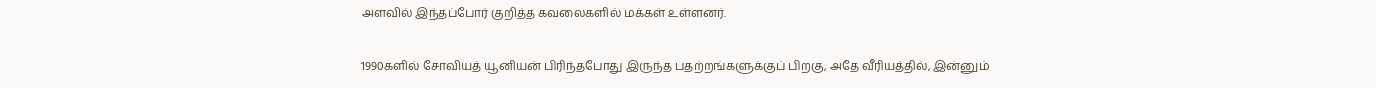அளவில் இந்தப்போர் குறித்த கவலைகளில் மக்கள் உள்ளனர்.

1990களில் சோவியத் யூனியன் பிரிந்தபோது இருந்த பதற்றங்களுக்குப் பிறகு, அதே வீரியத்தில், இன்னும்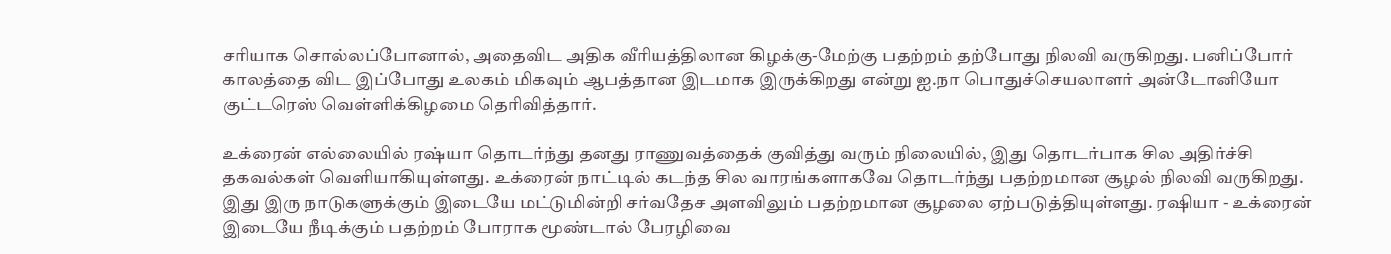சரியாக சொல்லப்போனால், அதைவிட அதிக வீரியத்திலான கிழக்கு-மேற்கு பதற்றம் தற்போது நிலவி வருகிறது. பனிப்போர் காலத்தை விட இப்போது உலகம் மிகவும் ஆபத்தான இடமாக இருக்கிறது என்று ஐ.நா பொதுச்செயலாளர் அன்டோனியோ குட்டரெஸ் வெள்ளிக்கிழமை தெரிவித்தார்.

உக்ரைன் எல்லையில் ரஷ்யா தொடர்ந்து தனது ராணுவத்தைக் குவித்து வரும் நிலையில், இது தொடர்பாக சில அதிர்ச்சி தகவல்கள் வெளியாகியுள்ளது. உக்ரைன் நாட்டில் கடந்த சில வாரங்களாகவே தொடர்ந்து பதற்றமான சூழல் நிலவி வருகிறது. இது இரு நாடுகளுக்கும் இடையே மட்டுமின்றி சர்வதேச அளவிலும் பதற்றமான சூழலை ஏற்படுத்தியுள்ளது. ரஷியா - உக்ரைன் இடையே நீடிக்கும் பதற்றம் போராக மூண்டால் பேரழிவை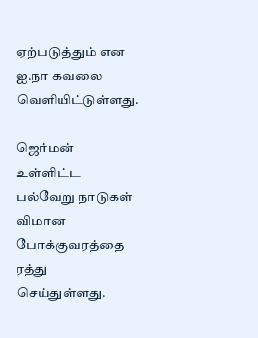ஏற்படுத்தும் என ஐ.நா கவலை வெளியிட்டுள்ளது.

ஜெர்மன் உள்ளிட்ட பல்வேறு நாடுகள் விமான போக்குவரத்தை ரத்து செய்துள்ளது.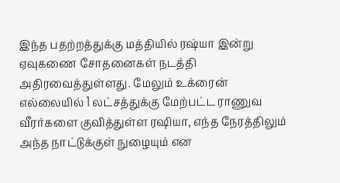இந்த பதற்றத்துக்கு மத்தியில் ரஷ்யா இன்று ஏவுகணை சோதனைகள் நடத்தி அதிரவைத்துள்ளது. மேலும் உக்ரைன் எல்லையில் 1 லட்சத்துக்கு மேற்பட்ட ராணுவ வீரர்களை குவித்துள்ள ரஷியா, எந்த நேரத்திலும் அந்த நாட்டுக்குள் நுழையும் என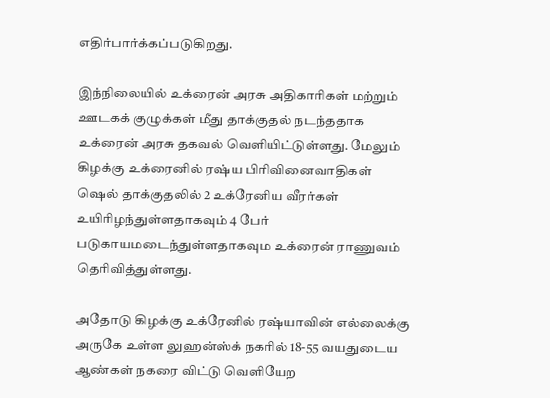எதிர்பார்க்கப்படுகிறது.

இந்நிலையில் உக்ரைன் அரசு அதிகாரிகள் மற்றும் ஊடகக் குழுக்கள் மீது தாக்குதல் நடந்ததாக உக்ரைன் அரசு தகவல் வெளியிட்டுள்ளது. மேலும் கிழக்கு உக்ரைனில் ரஷ்ய பிரிவினைவாதிகள் ஷெல் தாக்குதலில் 2 உக்ரேனிய வீரர்கள் உயிரிழந்துள்ளதாகவும் 4 பேர் படுகாயமடைந்துள்ளதாகவும உக்ரைன் ராணுவம் தெரிவித்துள்ளது.

அதோடு கிழக்கு உக்ரேனில் ரஷ்யாவின் எல்லைக்கு அருகே உள்ள லுஹன்ஸ்க் நகரில் 18-55 வயதுடைய ஆண்கள் நகரை விட்டு வெளியேற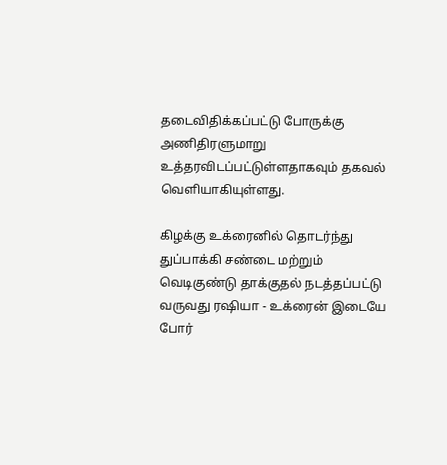தடைவிதிக்கப்பட்டு போருக்கு அணிதிரளுமாறு உத்தரவிடப்பட்டுள்ளதாகவும் தகவல் வெளியாகியுள்ளது.

கிழக்கு உக்ரைனில் தொடர்ந்து துப்பாக்கி சண்டை மற்றும் வெடிகுண்டு தாக்குதல் நடத்தப்பட்டு வருவது ரஷியா - உக்ரைன் இடையே போர்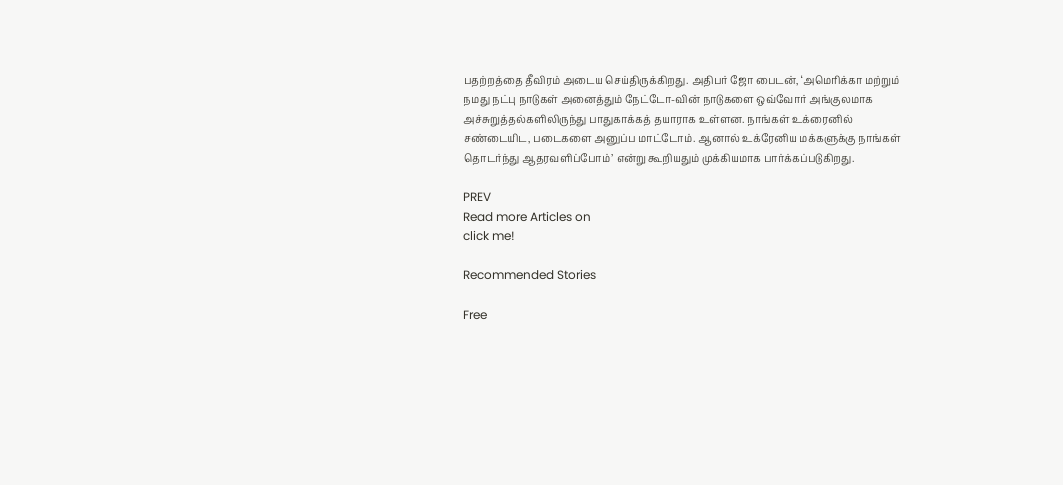பதற்றத்தை தீவிரம் அடைய செய்திருக்கிறது. அதிபர் ஜோ பைடன், ‘அமெரிக்கா மற்றும் நமது நட்பு நாடுகள் அனைத்தும் நேட்டோ-வின் நாடுகளை ஒவ்வோர் அங்குலமாக அச்சுறுத்தல்களிலிருந்து பாதுகாக்கத் தயாராக உள்ளன. நாங்கள் உக்ரைனில் சண்டையிட, படைகளை அனுப்ப மாட்டோம். ஆனால் உக்ரேனிய மக்களுக்கு நாங்கள் தொடர்ந்து ஆதரவளிப்போம்’ என்று கூறியதும் முக்கியமாக பார்க்கப்படுகிறது.

PREV
Read more Articles on
click me!

Recommended Stories

Free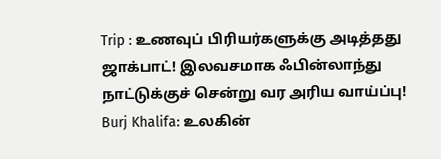Trip : உணவுப் பிரியர்களுக்கு அடித்தது ஜாக்பாட்! இலவசமாக ஃபின்லாந்து நாட்டுக்குச் சென்று வர அரிய வாய்ப்பு!
Burj Khalifa: உலகின்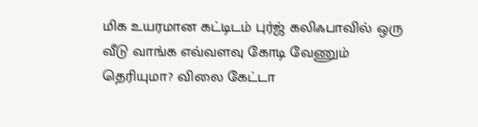மிக உயரமான கட்டிடம் புர்ஜ் கலிஃபாவில் ஒரு வீடு வாங்க எவ்வளவு கோடி வேணும் தெரியுமா? விலை கேட்டா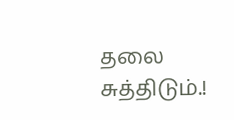தலை சுத்திடும்.!